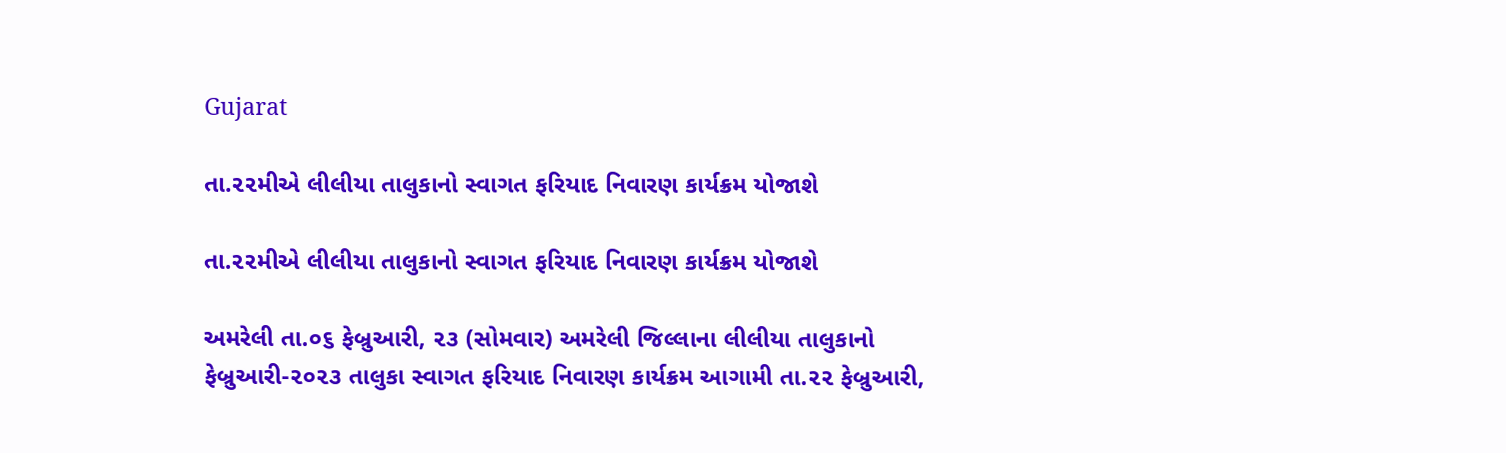Gujarat

તા.૨૨મીએ લીલીયા તાલુકાનો સ્વાગત ફરિયાદ નિવારણ કાર્યક્રમ યોજાશે

તા.૨૨મીએ લીલીયા તાલુકાનો સ્વાગત ફરિયાદ નિવારણ કાર્યક્રમ યોજાશે

અમરેલી તા.૦૬ ફેબ્રુઆરી, ૨૩ (સોમવાર) અમરેલી જિલ્લાના લીલીયા તાલુકાનો ફેબ્રુઆરી-૨૦૨૩ તાલુકા સ્વાગત ફરિયાદ નિવારણ કાર્યક્રમ આગામી તા.૨૨ ફેબ્રુઆરી,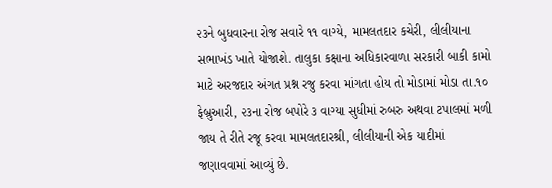૨૩ને બુધવારના રોજ સવારે ૧૧ વાગ્યે, મામલતદાર કચેરી, લીલીયાના સભાખંડ ખાતે યોજાશે. તાલુકા કક્ષાના અધિકારવાળા સરકારી બાકી કામો માટે અરજદાર અંગત પ્રશ્ન રજુ કરવા માંગતા હોય તો મોડામાં મોડા તા.૧૦ ફેબ્રુઆરી, ૨૩ના રોજ બપોરે ૩ વાગ્યા સુધીમાં રુબરુ અથવા ટપાલમાં મળી જાય તે રીતે રજૂ કરવા મામલતદારશ્રી, લીલીયાની એક યાદીમાં જણાવવામાં આવ્યું છે.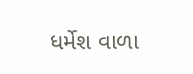ધર્મેશ વાળા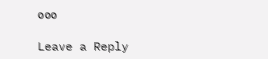૦૦૦

Leave a Reply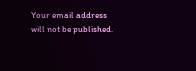Your email address will not be published.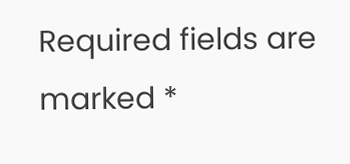Required fields are marked *